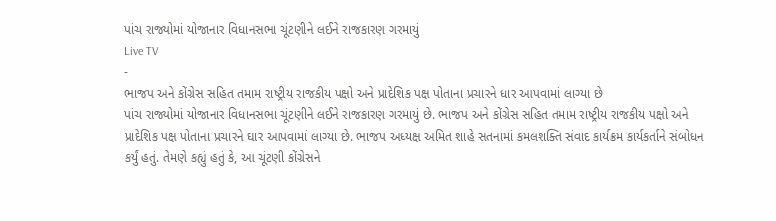પાંચ રાજ્યોમાં યોજાનાર વિધાનસભા ચૂંટણીને લઈને રાજકારણ ગરમાયું
Live TV
-
ભાજપ અને કોંગ્રેસ સહિત તમામ રાષ્ટ્રીય રાજકીય પક્ષો અને પ્રાદેશિક પક્ષ પોતાના પ્રચારને ધાર આપવામાં લાગ્યા છે
પાંચ રાજ્યોમાં યોજાનાર વિધાનસભા ચૂંટણીને લઈને રાજકારણ ગરમાયું છે. ભાજપ અને કોંગ્રેસ સહિત તમામ રાષ્ટ્રીય રાજકીય પક્ષો અને પ્રાદેશિક પક્ષ પોતાના પ્રચારને ઘાર આપવામાં લાગ્યા છે. ભાજપ અધ્યક્ષ અમિત શાહે સતનામાં કમલશક્તિ સંવાદ કાર્યક્રમ કાર્યકર્તાને સંબોધન કર્યું હતું. તેમણે કહ્યું હતું કે, આ ચૂંટણી કોંગ્રેસને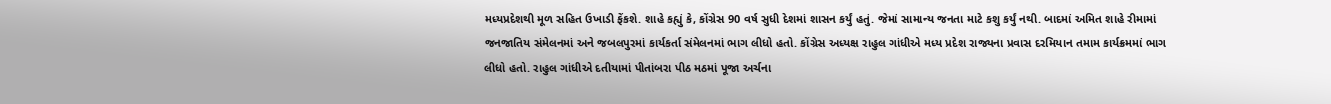મધ્યપ્રદેશથી મૂળ સહિત ઉખાડી ફેંકશે. શાહે કહ્યું કે, કોંગ્રેસ 90 વર્ષ સુધી દેશમાં શાસન કર્યું હતું. જેમાં સામાન્ય જનતા માટે કશુ કર્યું નથી. બાદમાં અમિત શાહે રીમામાં જનજાતિય સંમેલનમાં અને જબલપુરમાં કાર્યકર્તા સંમેલનમાં ભાગ લીધો હતો. કોંગ્રેસ અધ્યક્ષ રાહુલ ગાંધીએ મધ્ય પ્રદેશ રાજ્યના પ્રવાસ દરમિયાન તમામ કાર્યક્રમમાં ભાગ લીધો હતો. રાહુલ ગાંધીએ દતીયામાં પીતાંબરા પીઠ મઠમાં પૂજા અર્ચના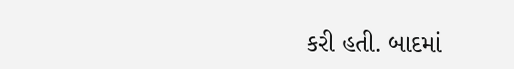કરી હતી. બાદમાં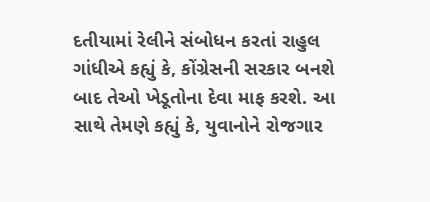દતીયામાં રેલીને સંબોધન કરતાં રાહુલ ગાંધીએ કહ્યું કે, કોંગ્રેસની સરકાર બનશે બાદ તેઓ ખેડૂતોના દેવા માફ કરશે. આ સાથે તેમણે કહ્યું કે, યુવાનોને રોજગાર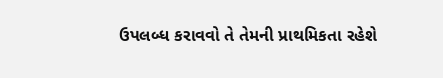ઉપલબ્ધ કરાવવો તે તેમની પ્રાથમિકતા રહેશે